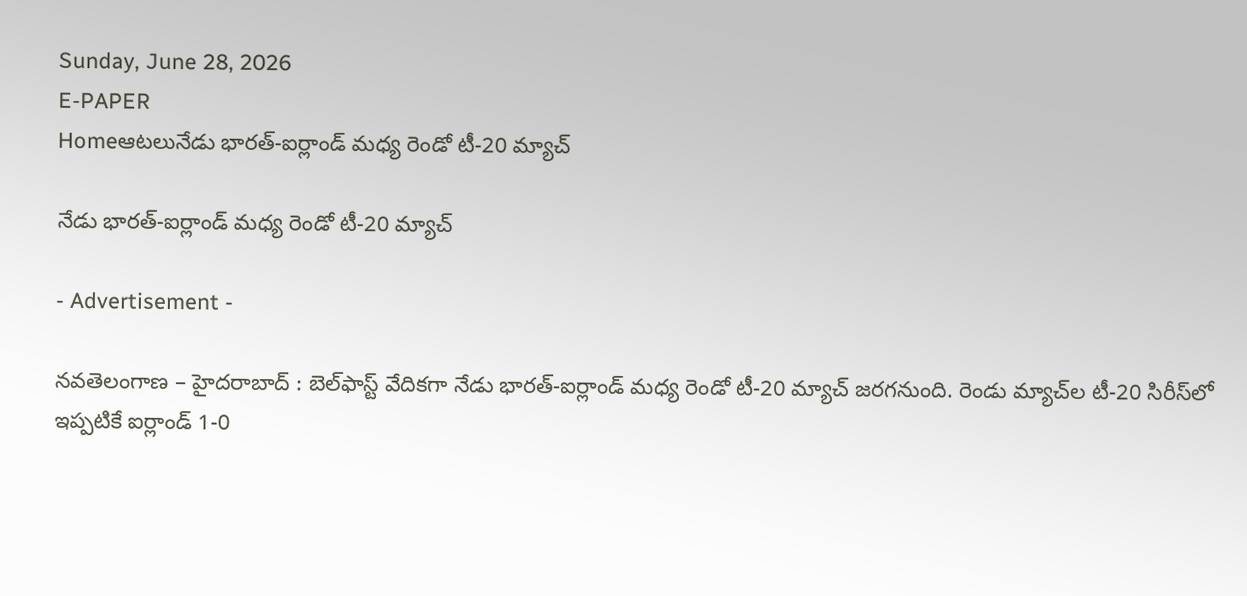Sunday, June 28, 2026
E-PAPER
Homeఆటలునేడు భారత్‌-ఐర్లాండ్‌ మధ్య రెండో టీ-20 మ్యాచ్‌

నేడు భారత్‌-ఐర్లాండ్‌ మధ్య రెండో టీ-20 మ్యాచ్‌

- Advertisement -

నవతెలంగాణ – హైదరాబాద్ : బెల్‌ఫాస్ట్‌ వేదికగా నేడు భారత్‌-ఐర్లాండ్‌ మధ్య రెండో టీ-20 మ్యాచ్‌ జరగనుంది. రెండు మ్యాచ్‌ల టీ-20 సిరీస్‌లో ఇప్పటికే ఐర్లాండ్‌ 1-0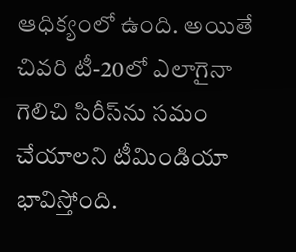ఆధిక్యంలో ఉంది. అయితే చివరి టీ-20లో ఎలాగైనా గెలిచి సిరీస్‌ను సమం చేయాలని టీమిండియా భావిస్తోంది.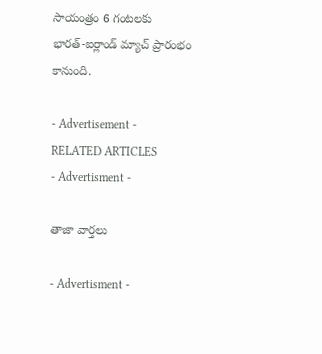సాయంత్రం 6 గంటలకు భారత్‌-ఐర్లాండ్‌ మ్యాచ్‌ ప్రారంభం కానుంది.

- Advertisement -
RELATED ARTICLES
- Advertisment -

తాజా వార్తలు

- Advertisment -